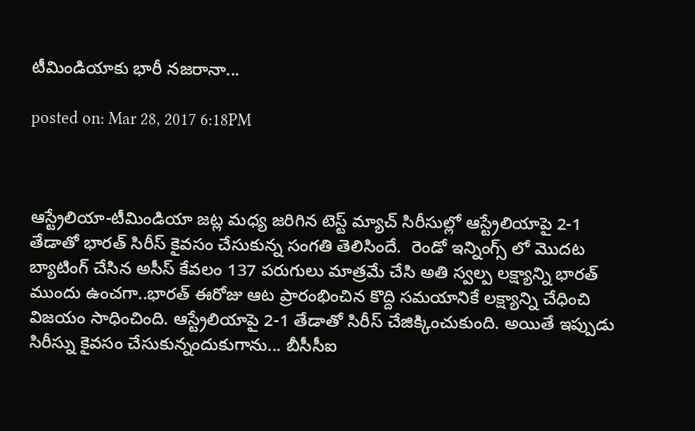టీమిండియాకు భారీ నజరానా...

posted on: Mar 28, 2017 6:18PM



ఆస్ట్రేలియా-టీమిండియా జట్ల మధ్య జరిగిన టెస్ట్ మ్యాచ్ సిరీసుల్లో ఆస్ట్రేలియాపై 2-1 తేడాతో భారత్ సిరీస్ కైవసం చేసుకున్న సంగతి తెలిసిందే.  రెండో ఇన్నింగ్స్ లో మొదట బ్యాటింగ్ చేసిన అసీస్ కేవలం 137 పరుగులు మాత్రమే చేసి అతి స్వల్ప లక్ష్యాన్ని భారత్ ముందు ఉంచగా..భారత్ ఈరోజు ఆట ప్రారంభించిన కొద్ది సమయానికే లక్ష్యాన్ని చేధించి విజయం సాధించింది. ఆస్ట్రేలియాపై 2-1 తేడాతో సిరీస్ చేజిక్కించుకుంది. అయితే ఇప్పుడు సిరీస్ను కైవసం చేసుకున్నందుకుగాను... బీసీసీఐ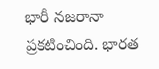భారీ నజరానా ప్రకటించింది. భారత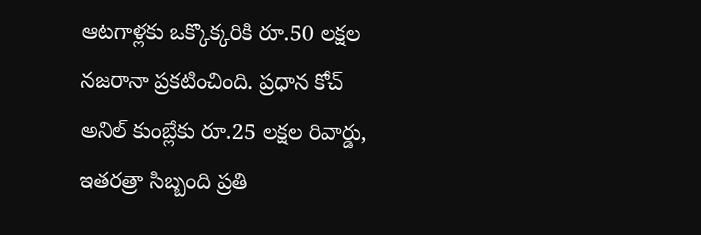ఆటగాళ్లకు ఒక్కొక్కరికి రూ.50 లక్షల నజరానా ప్రకటించింది. ప్రధాన కోచ్ అనిల్ కుంబ్లేకు రూ.25 లక్షల రివార్డు, ఇతరత్రా సిబ్బంది ప్రతి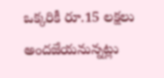ఒక్కరికీ రూ.15 లక్షలు అందజేయనున్నట్లు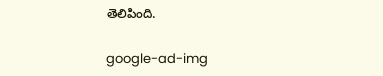తెలిపింది.

google-ad-img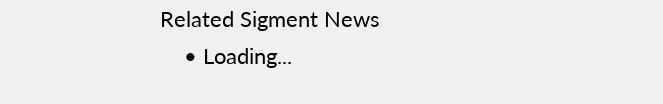Related Sigment News
    • Loading...